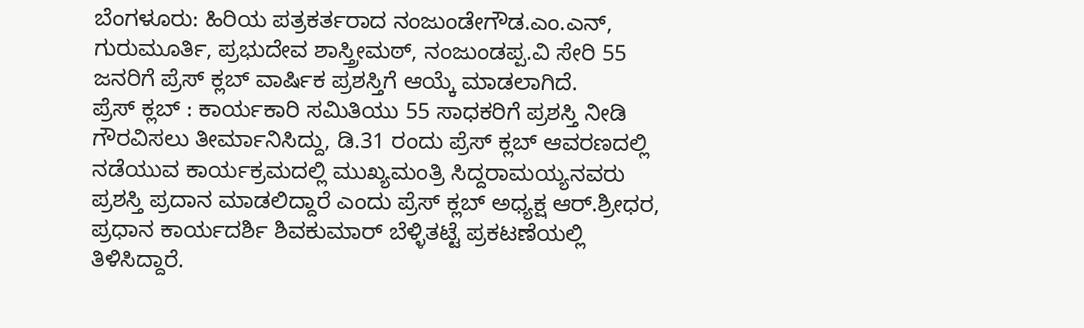ಬೆಂಗಳೂರು: ಹಿರಿಯ ಪತ್ರಕರ್ತರಾದ ನಂಜುಂಡೇಗೌಡ.ಎಂ.ಎನ್, ಗುರುಮೂರ್ತಿ, ಪ್ರಭುದೇವ ಶಾಸ್ತ್ರೀಮಠ್, ನಂಜುಂಡಪ್ಪ.ವಿ ಸೇರಿ 55 ಜನರಿಗೆ ಪ್ರೆಸ್ ಕ್ಲಬ್ ವಾರ್ಷಿಕ ಪ್ರಶಸ್ತಿಗೆ ಆಯ್ಕೆ ಮಾಡಲಾಗಿದೆ.
ಪ್ರೆಸ್ ಕ್ಲಬ್ : ಕಾರ್ಯಕಾರಿ ಸಮಿತಿಯು 55 ಸಾಧಕರಿಗೆ ಪ್ರಶಸ್ತಿ ನೀಡಿ ಗೌರವಿಸಲು ತೀರ್ಮಾನಿಸಿದ್ದು, ಡಿ.31 ರಂದು ಪ್ರೆಸ್ ಕ್ಲಬ್ ಆವರಣದಲ್ಲಿ ನಡೆಯುವ ಕಾರ್ಯಕ್ರಮದಲ್ಲಿ ಮುಖ್ಯಮಂತ್ರಿ ಸಿದ್ದರಾಮಯ್ಯನವರು ಪ್ರಶಸ್ತಿ ಪ್ರದಾನ ಮಾಡಲಿದ್ದಾರೆ ಎಂದು ಪ್ರೆಸ್ ಕ್ಲಬ್ ಅಧ್ಯಕ್ಷ ಆರ್.ಶ್ರೀಧರ, ಪ್ರಧಾನ ಕಾರ್ಯದರ್ಶಿ ಶಿವಕುಮಾರ್ ಬೆಳ್ಳಿತಟ್ಟೆ ಪ್ರಕಟಣೆಯಲ್ಲಿ ತಿಳಿಸಿದ್ದಾರೆ.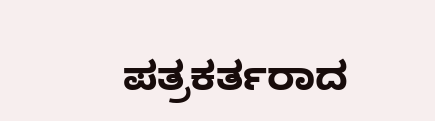ಪತ್ರಕರ್ತರಾದ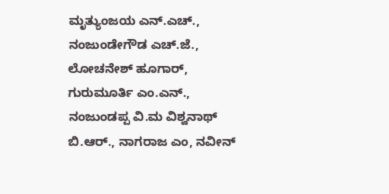ಮೃತ್ಯುಂಜಯ ಎನ್.ಎಚ್., ನಂಜುಂಡೇಗೌಡ ಎಚ್.ಜೆ., ಲೋಚನೇಶ್ ಹೂಗಾರ್, ಗುರುಮೂರ್ತಿ ಎಂ.ಎನ್., ನಂಜುಂಡಪ್ಪ ವಿ.ಮ ವಿಶ್ವನಾಥ್ ಬಿ.ಆರ್., ನಾಗರಾಜ ಎಂ, ನವೀನ್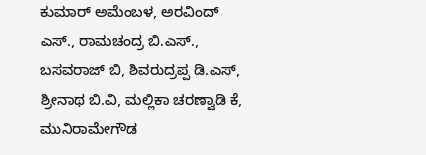ಕುಮಾರ್ ಅಮೆಂಬಳ, ಅರವಿಂದ್ ಎಸ್., ರಾಮಚಂದ್ರ ಬಿ.ಎಸ್., ಬಸವರಾಜ್ ಬಿ, ಶಿವರುದ್ರಪ್ಪ ಡಿ.ಎಸ್, ಶ್ರೀನಾಥ ಬಿ.ವಿ, ಮಲ್ಲಿಕಾ ಚರಣ್ವಾಡಿ ಕೆ, ಮುನಿರಾಮೇಗೌಡ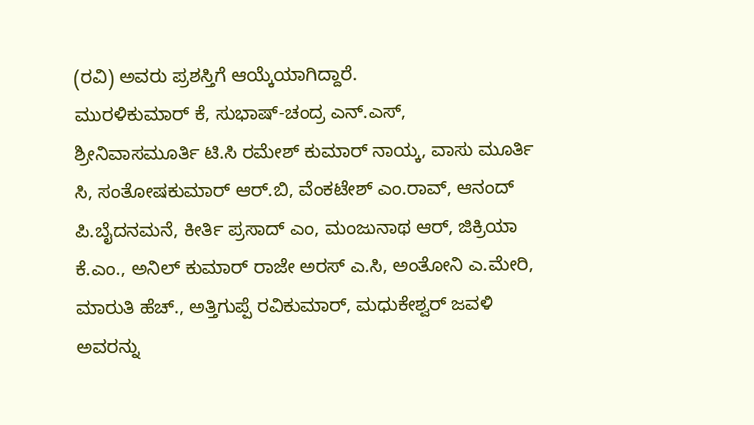(ರವಿ) ಅವರು ಪ್ರಶಸ್ತಿಗೆ ಆಯ್ಕೆಯಾಗಿದ್ದಾರೆ.
ಮುರಳಿಕುಮಾರ್ ಕೆ, ಸುಭಾಷ್-ಚಂದ್ರ ಎನ್.ಎಸ್, ಶ್ರೀನಿವಾಸಮೂರ್ತಿ ಟಿ.ಸಿ ರಮೇಶ್ ಕುಮಾರ್ ನಾಯ್ಕ, ವಾಸು ಮೂರ್ತಿ ಸಿ, ಸಂತೋಷಕುಮಾರ್ ಆರ್.ಬಿ, ವೆಂಕಟೇಶ್ ಎಂ.ರಾವ್, ಆನಂದ್ ಪಿ.ಬೈದನಮನೆ, ಕೀರ್ತಿ ಪ್ರಸಾದ್ ಎಂ, ಮಂಜುನಾಥ ಆರ್, ಜಿಕ್ರಿಯಾ ಕೆ.ಎಂ., ಅನಿಲ್ ಕುಮಾರ್ ರಾಜೇ ಅರಸ್ ಎ.ಸಿ, ಅಂತೋನಿ ಎ.ಮೇರಿ, ಮಾರುತಿ ಹೆಚ್., ಅತ್ತಿಗುಪ್ಪೆ ರವಿಕುಮಾರ್, ಮಧುಕೇಶ್ವರ್ ಜವಳಿ ಅವರನ್ನು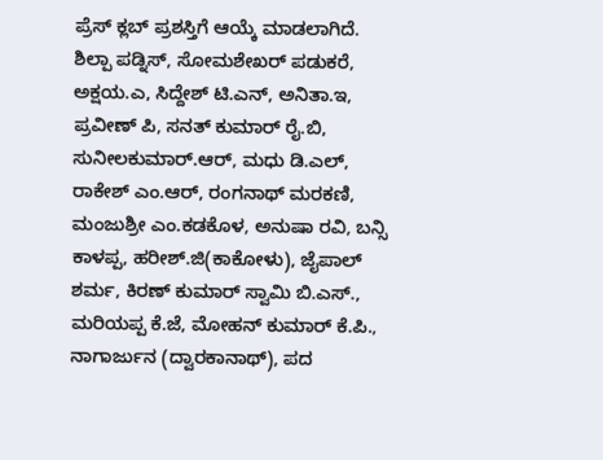ಪ್ರೆಸ್ ಕ್ಲಬ್ ಪ್ರಶಸ್ತಿಗೆ ಆಯ್ಕೆ ಮಾಡಲಾಗಿದೆ.
ಶಿಲ್ಪಾ ಪಡ್ನಿಸ್, ಸೋಮಶೇಖರ್ ಪಡುಕರೆ, ಅಕ್ಷಯ.ಎ, ಸಿದ್ದೇಶ್ ಟಿ.ಎನ್, ಅನಿತಾ.ಇ, ಪ್ರವೀಣ್ ಪಿ, ಸನತ್ ಕುಮಾರ್ ರೈ.ಬಿ, ಸುನೀಲಕುಮಾರ್.ಆರ್, ಮಧು ಡಿ.ಎಲ್, ರಾಕೇಶ್ ಎಂ.ಆರ್, ರಂಗನಾಥ್ ಮರಕಣಿ, ಮಂಜುಶ್ರೀ ಎಂ.ಕಡಕೊಳ, ಅನುಷಾ ರವಿ, ಬನ್ಸಿ ಕಾಳಪ್ಪ, ಹರೀಶ್.ಜಿ(ಕಾಕೋಳು), ಜೈಪಾಲ್ ಶರ್ಮ, ಕಿರಣ್ ಕುಮಾರ್ ಸ್ವಾಮಿ ಬಿ.ಎಸ್., ಮರಿಯಪ್ಪ ಕೆ.ಜೆ, ಮೋಹನ್ ಕುಮಾರ್ ಕೆ.ಪಿ., ನಾಗಾರ್ಜುನ (ದ್ವಾರಕಾನಾಥ್), ಪದ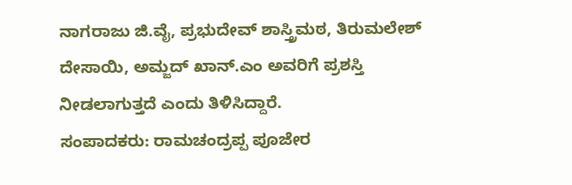ನಾಗರಾಜು ಜಿ.ವೈ, ಪ್ರಭುದೇವ್ ಶಾಸ್ತ್ರಿಮಠ, ತಿರುಮಲೇಶ್ ದೇಸಾಯಿ, ಅಮ್ಜದ್ ಖಾನ್.ಎಂ ಅವರಿಗೆ ಪ್ರಶಸ್ತಿ ನೀಡಲಾಗುತ್ತದೆ ಎಂದು ತಿಳಿಸಿದ್ದಾರೆ.
ಸಂಪಾದಕರು: ರಾಮಚಂದ್ರಪ್ಪ ಪೂಜೇರ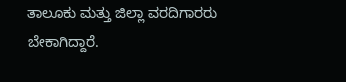ತಾಲೂಕು ಮತ್ತು ಜಿಲ್ಲಾ ವರದಿಗಾರರು ಬೇಕಾಗಿದ್ದಾರೆ.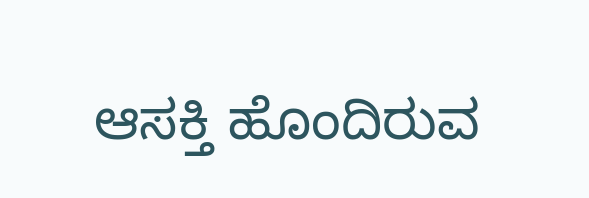ಆಸಕ್ತಿ ಹೊಂದಿರುವ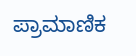ಪ್ರಾಮಾಣಿಕ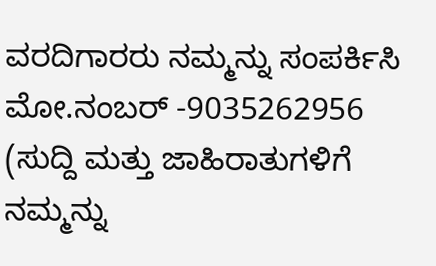ವರದಿಗಾರರು ನಮ್ಮನ್ನು ಸಂಪರ್ಕಿಸಿ
ಮೋ.ನಂಬರ್ -9035262956
(ಸುದ್ದಿ ಮತ್ತು ಜಾಹಿರಾತುಗಳಿಗೆ ನಮ್ಮನ್ನು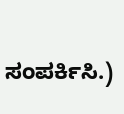ಸಂಪರ್ಕಿಸಿ.)